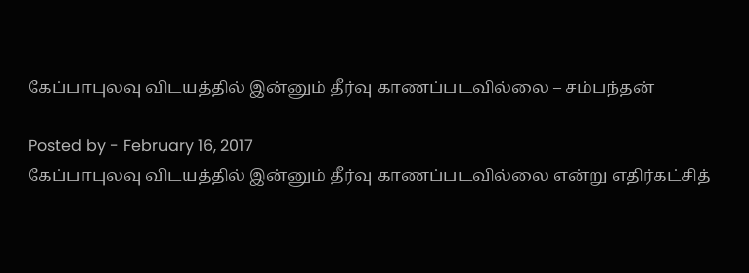கேப்பாபுலவு விடயத்தில் இன்னும் தீர்வு காணப்படவில்லை – சம்பந்தன்

Posted by - February 16, 2017
கேப்பாபுலவு விடயத்தில் இன்னும் தீர்வு காணப்படவில்லை என்று எதிர்கட்சித்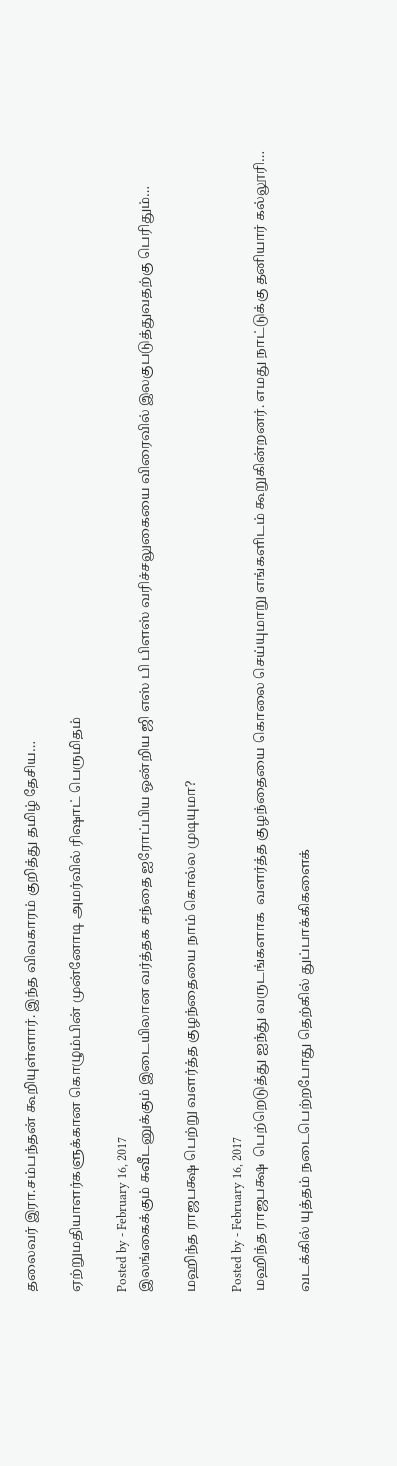தலைவர் இரா.சம்பந்தன் கூறியுள்ளார். இந்த விவகாரம் குறித்து தமிழ் தேசிய…

ஏற்றுமதியாளர்களுக்கான கொழும்பின் முன்னோடி அமர்வில் ரிஷாட் பெருமிதம்

Posted by - February 16, 2017
இலங்கைக்கும் சுவீடனுக்கும் இடையிலான வர்த்தக சந்தை ஐரோப்பிய ஒன்றிய ஜி எஸ் பி பிளஸ் வரிச்சலுகையை விரைவில் இலகுபடுத்துவதற்கு பெரிதும்…

மஹிந்த ராஜபக்ஷ பெற்று வளர்த்த குழந்தையை நாம் கொல்ல முடியுமா?

Posted by - February 16, 2017
மஹிந்த ராஜபக்ஷ  பெற்றெடுத்து ஐந்து வருடங்களாக  வளர்த்த குழந்தையை கொலை செய்யுமாறு எங்களிடம் கூறுகின்றனர். எமது நாட்டுக்கு தனியார் கல்லூரி…

வடக்கில் யுத்தம் நடைபெற்றபோது தெற்கில் துப்பாக்கிகளைக்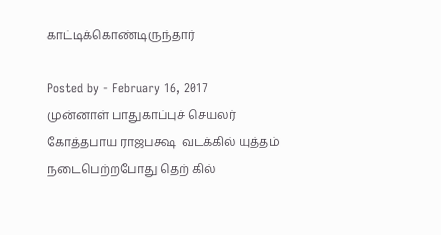காட்டிக்கொண்டிருந்தார்

Posted by - February 16, 2017
முன்னாள் பாதுகாப்புச் செயலர் கோத்தபாய ராஜபக்ஷ  வடக்கில் யுத்தம் நடைபெற்றபோது தெற் கில்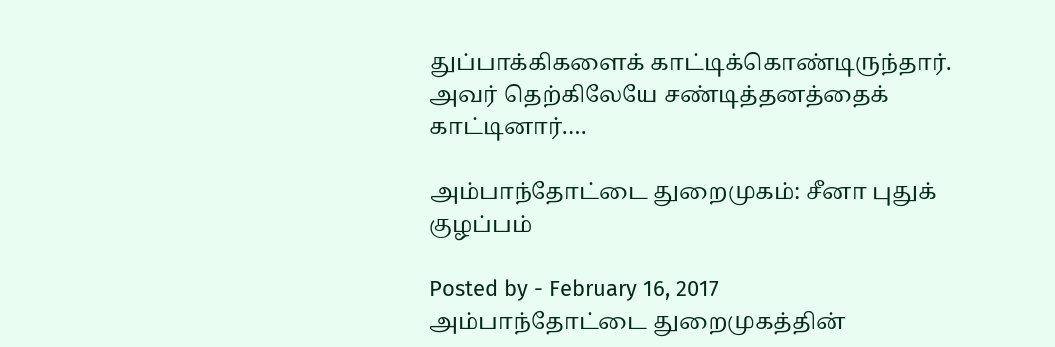துப்பாக்கிகளைக் காட்டிக்கொண்டிருந்தார். அவர் தெற்கிலேயே சண்டித்தனத்தைக் காட்டினார்.…

அம்பாந்தோட்டை துறைமுகம்: சீனா புதுக் குழப்பம்

Posted by - February 16, 2017
அம்பாந்தோட்டை துறைமுகத்தின்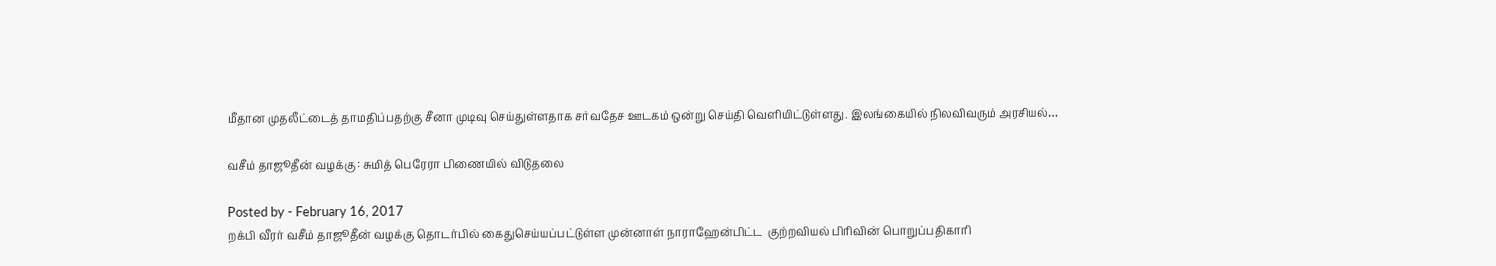மீதான முதலீட்டைத் தாமதிப்பதற்கு சீனா முடிவு செய்துள்ளதாக சர்வதேச ஊடகம் ஒன்று செய்தி வெளியிட்டுள்ளது. இலங்கையில் நிலவிவரும் அரசியல்…

வசீம் தாஜூதீன் வழக்கு : சுமித் பெரேரா பிணையில் விடுதலை

Posted by - February 16, 2017
றக்பி வீரர் வசீம் தாஜூதீன் வழக்கு தொடர்பில் கைதுசெய்யப்பட்டுள்ள முன்னாள் நாராஹேன்பிட்ட  குற்றவியல் பிரிவின் பொறுப்பதிகாரி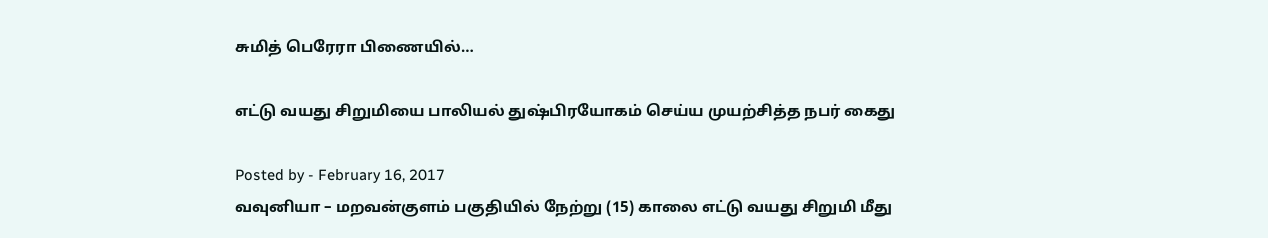சுமித் பெரேரா பிணையில்…

எட்டு வயது சிறுமியை பாலியல் துஷ்பிரயோகம் செய்ய முயற்சித்த நபர் கைது

Posted by - February 16, 2017
வவுனியா – மறவன்குளம் பகுதியில் நேற்று (15) காலை எட்டு வயது சிறுமி மீது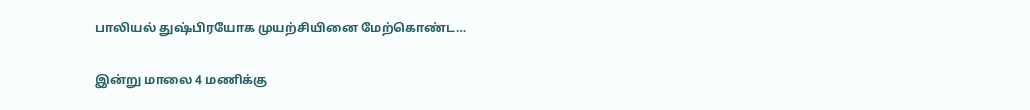பாலியல் துஷ்பிரயோக முயற்சியினை மேற்கொண்ட…

இன்று மாலை 4 மணிக்கு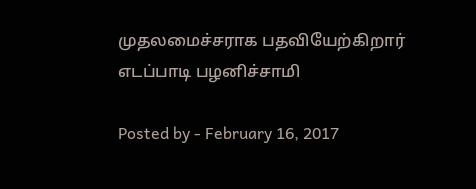முதலமைச்சராக பதவியேற்கிறார் எடப்பாடி பழனிச்சாமி

Posted by - February 16, 2017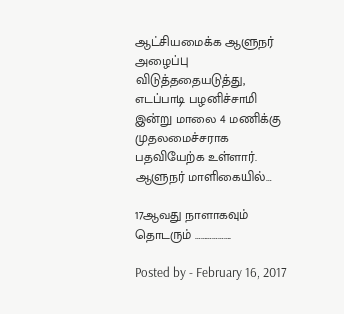ஆட்சியமைக்க ஆளுநர் அழைப்பு விடுத்ததையடுத்து, எடப்பாடி பழனிச்சாமி இன்று மாலை 4 மணிக்கு முதலமைச்சராக பதவியேற்க உள்ளார். ஆளுநர் மாளிகையில்…

17ஆவது நாளாகவும் தொடரும் ……………….

Posted by - February 16, 2017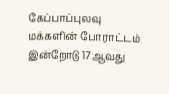கேப்பாப்புலவு மக்களின் போராட்டம் இன்றோடு 17ஆவது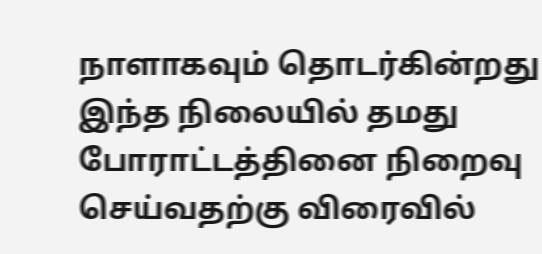நாளாகவும் தொடர்கின்றது இந்த நிலையில் தமது போராட்டத்தினை நிறைவு செய்வதற்கு விரைவில்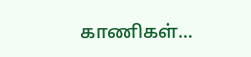காணிகள்…